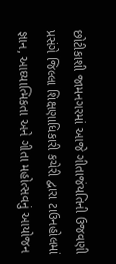છોટીકાશી જામનગરમાં આજે ગીતાજંયતિની ઉજવણી પ્રસંગે જિલ્લા શિક્ષણાધિકારી કચેરી દ્વારા ટાઉનહોલમાં જ્ઞાન, આઘ્યાત્મિકતા અને ગીતા મહોત્સવનું આયોજન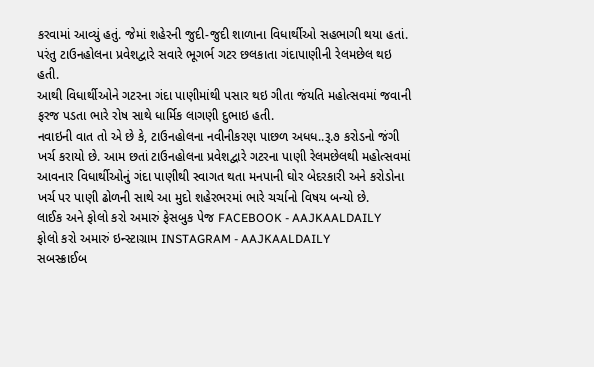કરવામાં આવ્યું હતું. જેમાં શહેરની જુદી-જુદી શાળાના વિધાર્થીઓ સહભાગી થયા હતાં.
પરંતુ ટાઉનહોલના પ્રવેશદ્વારે સવારે ભૂગર્ભ ગટર છલકાતા ગંદાપાણીની રેલમછેલ થઇ હતી.
આથી વિધાર્થીઓને ગટરના ગંદા પાણીમાંથી પસાર થઇ ગીતા જંયતિ મહોત્સવમાં જવાની ફરજ પડતા ભારે રોષ સાથે ધાર્મિક લાગણી દુભાઇ હતી.
નવાઇની વાત તો એ છે કે, ટાઉનહોલના નવીનીકરણ પાછળ અધધ..રૂ.૭ કરોડનો જંગી ખર્ચ કરાયો છે. આમ છતાં ટાઉનહોલના પ્રવેશદ્વારે ગટરના પાણી રેલમછેલથી મહોત્સવમાં આવનાર વિધાર્થીઓનું ગંદા પાણીથી સ્વાગત થતા મનપાની ઘોર બેદરકારી અને કરોડોના ખર્ચ પર પાણી ઢોળની સાથે આ મુદો શહેરભરમાં ભારે ચર્ચાનો વિષય બન્યો છે.
લાઈક અને ફોલો કરો અમારું ફેસબુક પેજ FACEBOOK - AAJKAALDAILY
ફોલો કરો અમારું ઇન્સ્ટાગ્રામ INSTAGRAM - AAJKAALDAILY
સબસ્ક્રાઈબ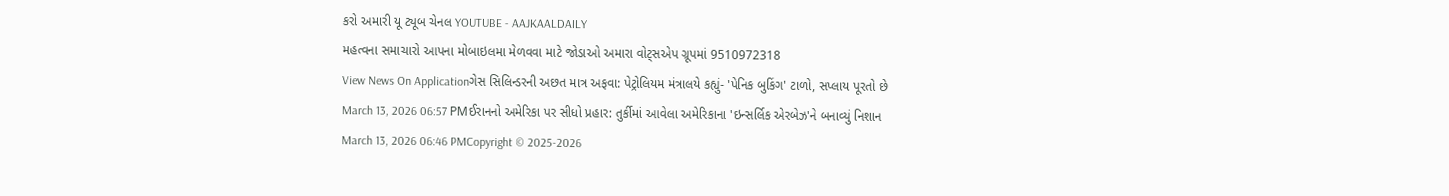કરો અમારી યૂ ટ્યૂબ ચેનલ YOUTUBE - AAJKAALDAILY
મહત્વના સમાચારો આપના મોબાઇલમા મેળવવા માટે જોડાઓ અમારા વોટ્સએપ ગ્રૂપમાં 9510972318
View News On Applicationગેસ સિલિન્ડરની અછત માત્ર અફવા: પેટ્રોલિયમ મંત્રાલયે કહ્યું- 'પેનિક બુકિંગ' ટાળો, સપ્લાય પૂરતો છે
March 13, 2026 06:57 PMઈરાનનો અમેરિકા પર સીધો પ્રહાર: તુર્કીમાં આવેલા અમેરિકાના 'ઇન્સર્લિક એરબેઝ'ને બનાવ્યું નિશાન
March 13, 2026 06:46 PMCopyright © 2025-2026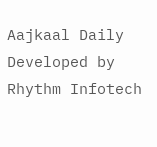Aajkaal Daily
Developed by Rhythm Infotech